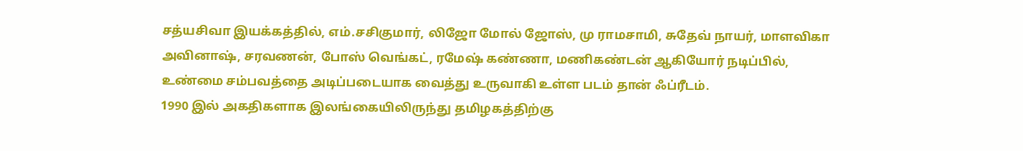சத்யசிவா இயக்கத்தில், எம்.சசிகுமார், லிஜோ மோல் ஜோஸ், மு ராமசாமி, சுதேவ் நாயர், மாளவிகா அவினாஷ், சரவணன், போஸ் வெங்கட், ரமேஷ் கண்ணா, மணிகண்டன் ஆகியோர் நடிப்பில், உண்மை சம்பவத்தை அடிப்படையாக வைத்து உருவாகி உள்ள படம் தான் ஃப்ரீடம்.
1990 இல் அகதிகளாக இலங்கையிலிருந்து தமிழகத்திற்கு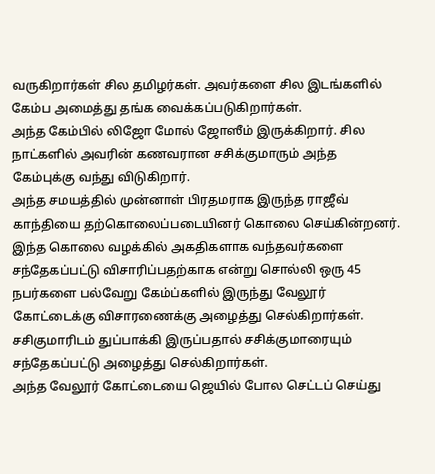வருகிறார்கள் சில தமிழர்கள். அவர்களை சில இடங்களில் கேம்ப அமைத்து தங்க வைக்கப்படுகிறார்கள்.
அந்த கேம்பில் லிஜோ மோல் ஜோஸீம் இருக்கிறார். சில நாட்களில் அவரின் கணவரான சசிக்குமாரும் அந்த கேம்புக்கு வந்து விடுகிறார்.
அந்த சமயத்தில் முன்னாள் பிரதமராக இருந்த ராஜீவ் காந்தியை தற்கொலைப்படையினர் கொலை செய்கின்றனர்.
இந்த கொலை வழக்கில் அகதிகளாக வந்தவர்களை சந்தேகப்பட்டு விசாரிப்பதற்காக என்று சொல்லி ஒரு 45 நபர்களை பல்வேறு கேம்ப்களில் இருந்து வேலூர் கோட்டைக்கு விசாரணைக்கு அழைத்து செல்கிறார்கள். சசிகுமாரிடம் துப்பாக்கி இருப்பதால் சசிக்குமாரையும் சந்தேகப்பட்டு அழைத்து செல்கிறார்கள்.
அந்த வேலூர் கோட்டையை ஜெயில் போல செட்டப் செய்து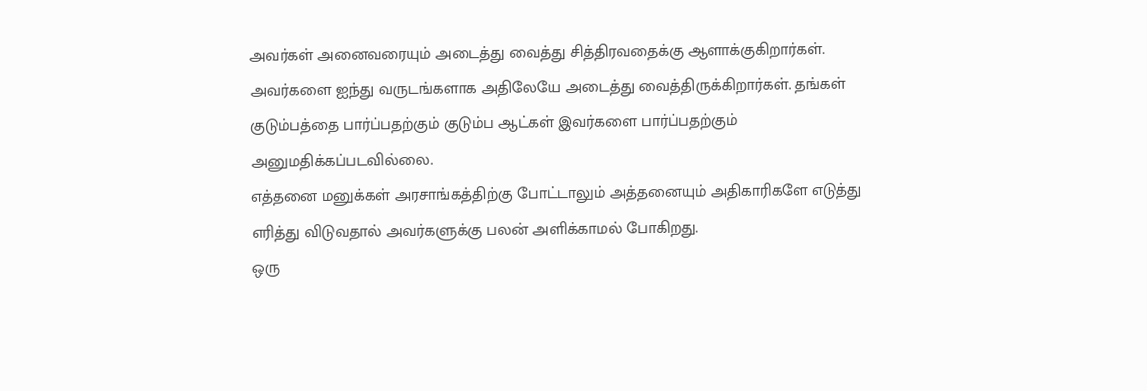அவர்கள் அனைவரையும் அடைத்து வைத்து சித்திரவதைக்கு ஆளாக்குகிறார்கள்.
அவர்களை ஐந்து வருடங்களாக அதிலேயே அடைத்து வைத்திருக்கிறார்கள். தங்கள் குடும்பத்தை பார்ப்பதற்கும் குடும்ப ஆட்கள் இவர்களை பார்ப்பதற்கும் அனுமதிக்கப்படவில்லை.
எத்தனை மனுக்கள் அரசாங்கத்திற்கு போட்டாலும் அத்தனையும் அதிகாரிகளே எடுத்து எரித்து விடுவதால் அவர்களுக்கு பலன் அளிக்காமல் போகிறது.
ஒரு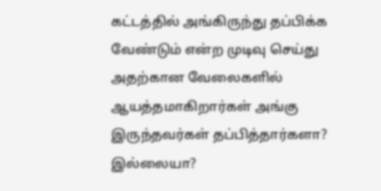கட்டத்தில் அங்கிருந்து தப்பிக்க வேண்டும் என்ற முடிவு செய்து அதற்கான வேலைகளில் ஆயத்தமாகிறார்கள் அங்கு இருந்தவர்கள் தப்பித்தார்களா? இல்லையா?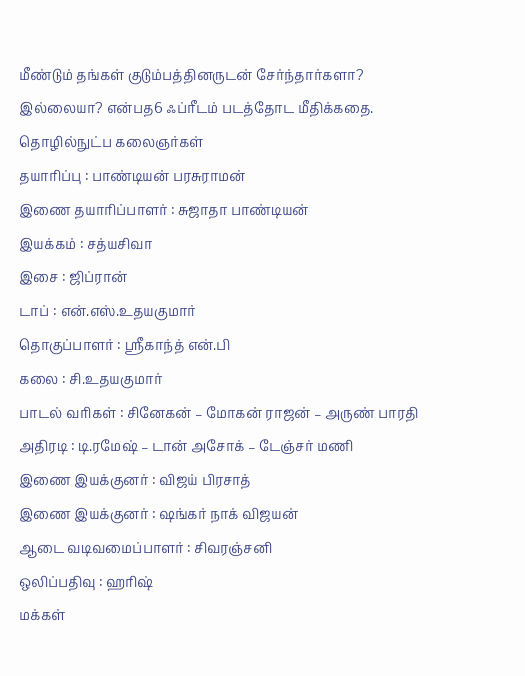மீண்டும் தங்கள் குடும்பத்தினருடன் சேர்ந்தார்களா? இல்லையா? என்பத6 ஃப்ரீடம் படத்தோட மீதிக்கதை.
தொழில்நுட்ப கலைஞர்கள்
தயாரிப்பு : பாண்டியன் பரசுராமன்
இணை தயாரிப்பாளர் : சுஜாதா பாண்டியன்
இயக்கம் : சத்யசிவா
இசை : ஜிப்ரான்
டாப் : என்.எஸ்.உதயகுமார்
தொகுப்பாளர் : ஸ்ரீகாந்த் என்.பி
கலை : சி.உதயகுமார்
பாடல் வரிகள் : சினேகன் – மோகன் ராஜன் – அருண் பாரதி
அதிரடி : டி.ரமேஷ் – டான் அசோக் – டேஞ்சர் மணி
இணை இயக்குனர் : விஜய் பிரசாத்
இணை இயக்குனர் : ஷங்கர் நாக் விஜயன்
ஆடை வடிவமைப்பாளர் : சிவரஞ்சனி
ஒலிப்பதிவு : ஹரிஷ்
மக்கள்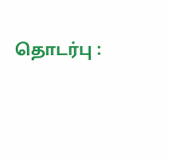தொடர்பு :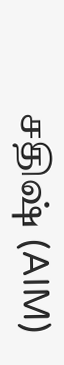சதிஷ் (AIM)